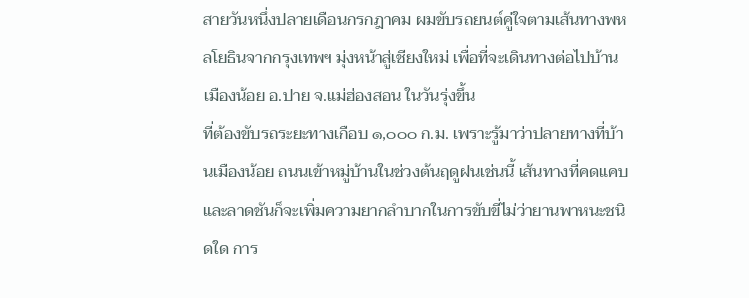สายวันหนึ่งปลายเดือนกรกฎาคม ผมขับรถยนต์คู่ใจตามเส้นทางพหลโยธินจากกรุงเทพฯ มุ่งหน้าสู่เชียงใหม่ เพื่อที่จะเดินทางต่อไปบ้านเมืองน้อย อ.ปาย จ.แม่ฮ่องสอน ในวันรุ่งขึ้น
ที่ต้องขับรถระยะทางเกือบ ๑,๐๐๐ ก.ม. เพราะรู้มาว่าปลายทางที่บ้านเมืองน้อย ถนนเข้าหมู่บ้านในช่วงต้นฤดูฝนเช่นนี้ เส้นทางที่คดแคบและลาดชันก็จะเพิ่มความยากลำบากในการขับขี่ไม่ว่ายานพาหนะชนิดใด การ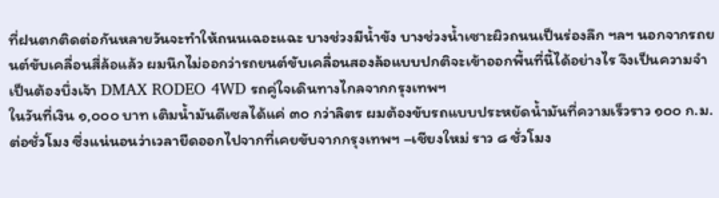ที่ฝนตกติดต่อกันหลายวันจะทำให้ถนนเฉอะแฉะ บางช่วงมีน้ำขัง บางช่วงน้ำเซาะผิวถนนเป็นร่องลึก ฯลฯ นอกจากรถยนต์ขับเคลื่อนสี่ล้อแล้ว ผมนึกไม่ออกว่ารถยนต์ขับเคลื่อนสองล้อแบบปกติจะเข้าออกพื้นที่นี้ได้อย่างไร จึงเป็นความจำเป็นต้องบึ่งเจ้า DMAX RODEO 4WD รถคู่ใจเดินทางไกลจากกรุงเทพฯ
ในวันที่เงิน ๑,๐๐๐ บาท เติมน้ำมันดีเซลได้แค่ ๓๐ กว่าลิตร ผมต้องขับรถแบบประหยัดน้ำมันที่ความเร็วราว ๑๐๐ ก.ม. ต่อชั่วโมง ซึ่งแน่นอนว่าเวลายืดออกไปจากที่เคยขับจากกรุงเทพฯ –เชียงใหม่ ราว ๘ ชั่วโมง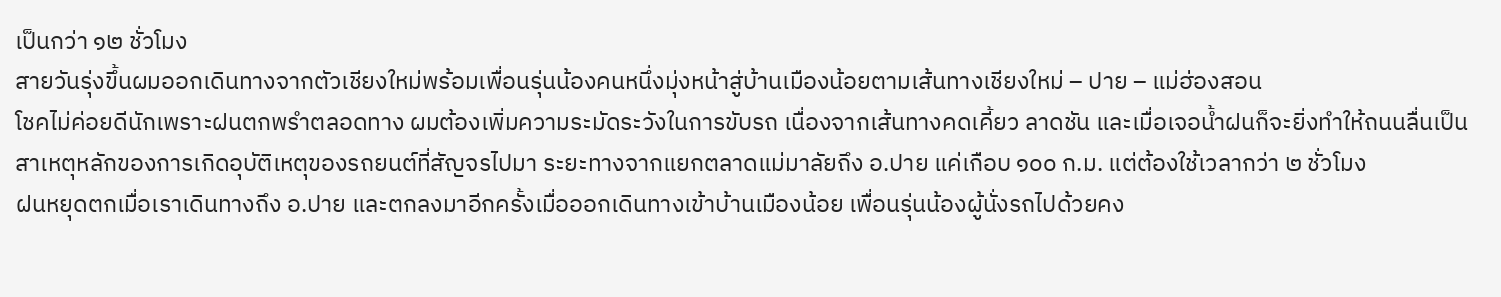เป็นกว่า ๑๒ ชั่วโมง
สายวันรุ่งขึ้นผมออกเดินทางจากตัวเชียงใหม่พร้อมเพื่อนรุ่นน้องคนหนึ่งมุ่งหน้าสู่บ้านเมืองน้อยตามเส้นทางเชียงใหม่ – ปาย – แม่ฮ่องสอน
โชคไม่ค่อยดีนักเพราะฝนตกพรำตลอดทาง ผมต้องเพิ่มความระมัดระวังในการขับรถ เนื่องจากเส้นทางคดเคี้ยว ลาดชัน และเมื่อเจอน้ำฝนก็จะยิ่งทำให้ถนนลื่นเป็นสาเหตุหลักของการเกิดอุบัติเหตุของรถยนต์ที่สัญจรไปมา ระยะทางจากแยกตลาดแม่มาลัยถึง อ.ปาย แค่เกือบ ๑๐๐ ก.ม. แต่ต้องใช้เวลากว่า ๒ ชั่วโมง
ฝนหยุดตกเมื่อเราเดินทางถึง อ.ปาย และตกลงมาอีกครั้งเมื่อออกเดินทางเข้าบ้านเมืองน้อย เพื่อนรุ่นน้องผู้นั่งรถไปด้วยคง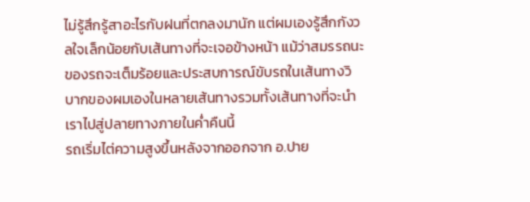ไม่รู้สึกรู้สาอะไรกับฝนที่ตกลงมานัก แต่ผมเองรู้สึกกังวลใจเล็กน้อยกับเส้นทางที่จะเจอข้างหน้า แม้ว่าสมรรถนะของรถจะเต็มร้อยและประสบการณ์ขับรถในเส้นทางวิบากของผมเองในหลายเส้นทางรวมทั้งเส้นทางที่จะนำเราไปสู่ปลายทางภายในค่ำคืนนี้
รถเริ่มไต่ความสูงขึ้นหลังจากออกจาก อ.ปาย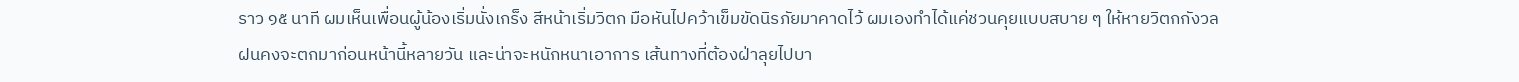ราว ๑๕ นาที ผมเห็นเพื่อนผู้น้องเริ่มนั่งเกร็ง สีหน้าเริ่มวิตก มือหันไปคว้าเข็มขัดนิรภัยมาคาดไว้ ผมเองทำได้แค่ชวนคุยแบบสบาย ๆ ให้หายวิตกกังวล
ฝนคงจะตกมาก่อนหน้านี้หลายวัน และน่าจะหนักหนาเอาการ เส้นทางที่ต้องฝ่าลุยไปบา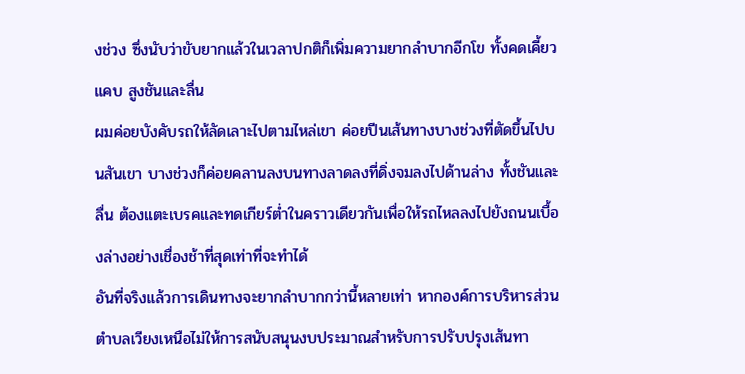งช่วง ซึ่งนับว่าขับยากแล้วในเวลาปกติก็เพิ่มความยากลำบากอีกโข ทั้งคดเคี้ยว แคบ สูงชันและลื่น
ผมค่อยบังคับรถให้ลัดเลาะไปตามไหล่เขา ค่อยปีนเส้นทางบางช่วงที่ตัดขึ้นไปบนสันเขา บางช่วงก็ค่อยคลานลงบนทางลาดลงที่ดิ่งจมลงไปด้านล่าง ทั้งชันและลื่น ต้องแตะเบรคและทดเกียร์ต่ำในคราวเดียวกันเพื่อให้รถไหลลงไปยังถนนเบื้องล่างอย่างเชื่องช้าที่สุดเท่าที่จะทำได้
อันที่จริงแล้วการเดินทางจะยากลำบากกว่านี้หลายเท่า หากองค์การบริหารส่วนตำบลเวียงเหนือไม่ให้การสนับสนุนงบประมาณสำหรับการปรับปรุงเส้นทา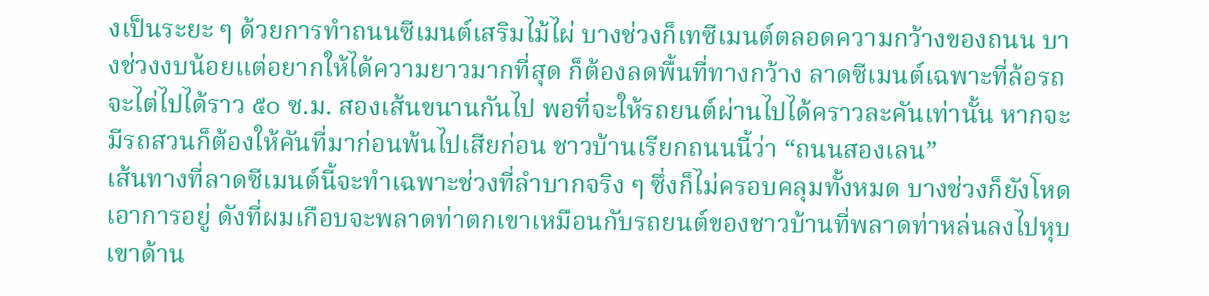งเป็นระยะ ๆ ด้วยการทำถนนซีเมนต์เสริมไม้ไผ่ บางช่วงก็เทซีเมนต์ตลอดความกว้างของถนน บางช่วงงบน้อยแต่อยากให้ได้ความยาวมากที่สุด ก็ต้องลดพื้นที่ทางกว้าง ลาดซีเมนต์เฉพาะที่ล้อรถจะไต่ไปได้ราว ๕๐ ซ.ม. สองเส้นขนานกันไป พอที่จะให้รถยนต์ผ่านไปได้คราวละคันเท่านั้น หากจะมีรถสวนก็ต้องให้คันที่มาก่อนพ้นไปเสียก่อน ชาวบ้านเรียกถนนนี้ว่า “ถนนสองเลน”
เส้นทางที่ลาดซีเมนต์นี้จะทำเฉพาะช่วงที่ลำบากจริง ๆ ซึ่งก็ไม่ครอบคลุมทั้งหมด บางช่วงก็ยังโหดเอาการอยู่ ดังที่ผมเกือบจะพลาดท่าตกเขาเหมือนกับรถยนต์ของชาวบ้านที่พลาดท่าหล่นลงไปหุบเขาด้าน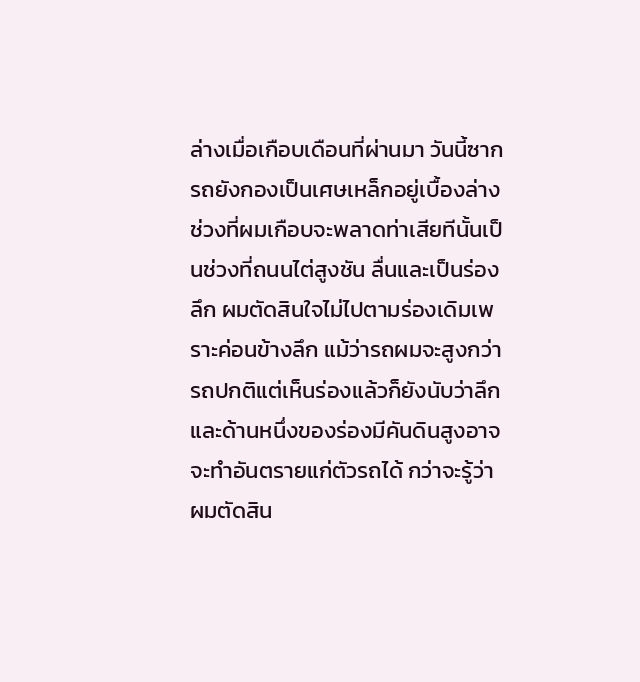ล่างเมื่อเกือบเดือนที่ผ่านมา วันนี้ซากรถยังกองเป็นเศษเหล็กอยู่เบื้องล่าง
ช่วงที่ผมเกือบจะพลาดท่าเสียทีนั้นเป็นช่วงที่ถนนไต่สูงชัน ลื่นและเป็นร่องลึก ผมตัดสินใจไม่ไปตามร่องเดิมเพราะค่อนข้างลึก แม้ว่ารถผมจะสูงกว่ารถปกติแต่เห็นร่องแล้วก็ยังนับว่าลึก และด้านหนึ่งของร่องมีคันดินสูงอาจจะทำอันตรายแก่ตัวรถได้ กว่าจะรู้ว่าผมตัดสิน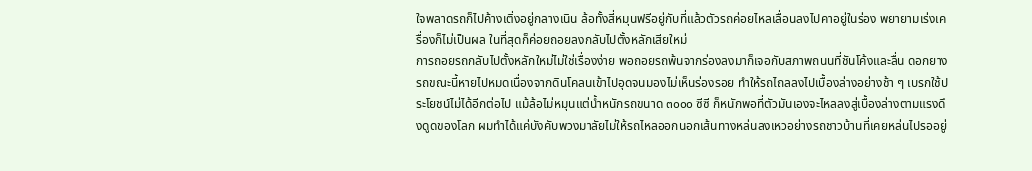ใจพลาดรถก็ไปค้างเติ่งอยู่กลางเนิน ล้อทั้งสี่หมุนฟรีอยู่กับที่แล้วตัวรถค่อยไหลเลื่อนลงไปคาอยู่ในร่อง พยายามเร่งเครื่องก็ไม่เป็นผล ในที่สุดก็ค่อยถอยลงกลับไปตั้งหลักเสียใหม่
การถอยรถกลับไปตั้งหลักใหม่ไม่ใช่เรื่องง่าย พอถอยรถพ้นจากร่องลงมาก็เจอกับสภาพถนนที่ชันโค้งและลื่น ดอกยางรถขณะนี้หายไปหมดเนื่องจากดินโคลนเข้าไปอุดจนมองไม่เห็นร่องรอย ทำให้รถไถลลงไปเบื้องล่างอย่างช้า ๆ เบรกใช้ประโยชน์ไม่ได้อีกต่อไป แม้ล้อไม่หมุนแต่น้ำหนักรถขนาด ๓๐๐๐ ซีซี ก็หนักพอที่ตัวมันเองจะไหลลงสู่เบื้องล่างตามแรงดึงดูดของโลก ผมทำได้แค่บังคับพวงมาลัยไม่ให้รถไหลออกนอกเส้นทางหล่นลงเหวอย่างรถชาวบ้านที่เคยหล่นไปรออยู่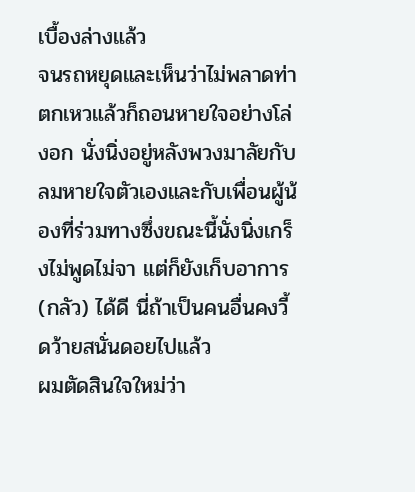เบื้องล่างแล้ว
จนรถหยุดและเห็นว่าไม่พลาดท่าตกเหวแล้วก็ถอนหายใจอย่างโล่งอก นั่งนิ่งอยู่หลังพวงมาลัยกับลมหายใจตัวเองและกับเพื่อนผู้น้องที่ร่วมทางซึ่งขณะนี้นั่งนิ่งเกร็งไม่พูดไม่จา แต่ก็ยังเก็บอาการ (กลัว) ได้ดี นี่ถ้าเป็นคนอื่นคงวี้ดว้ายสนั่นดอยไปแล้ว
ผมตัดสินใจใหม่ว่า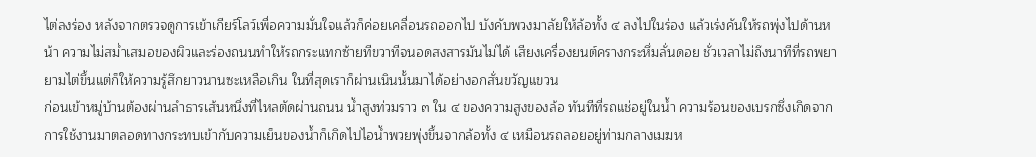ไต่ลงร่อง หลังจากตรวจดูการเข้าเกียร์โลว์เพื่อความมั่นใจแล้วก็ค่อยเคลื่อนรถออกไป บังคับพวงมาลัยให้ล้อทั้ง ๔ ลงไปในร่อง แล้วเร่งคันให้รถพุ่งไปด้านหน้า ความไม่สม่ำเสมอของผิวและร่องถนนทำให้รถกระแทกซ้ายทีขวาทีจนอดสงสารมันไม่ได้ เสียงเครื่องยนต์ครางกระหึ่มลั่นดอย ชั่วเวลาไม่ถึงนาทีที่รถพยายามไต่ขึ้นแต่ก็ให้ความรู้สึกยาวนานซะเหลือเกิน ในที่สุดเราก็ผ่านเนินนั้นมาได้อย่างอกสั่นขวัญแขวน
ก่อนเข้าหมู่บ้านต้องผ่านลำธารเส้นหนึ่งที่ไหลตัดผ่านถนน น้ำสูงท่วมราว ๓ ใน ๔ ของความสูงของล้อ ทันทีที่รถแช่อยู่ในน้ำ ความร้อนของเบรกซึ่งเกิดจากการใช้งานมาตลอดทางกระทบเข้ากับความเย็นของน้ำก็เกิดไปไอน้ำพวยพุ่งขึ้นจากล้อทั้ง ๔ เหมือนรถลอยอยู่ท่ามกลางเมฆห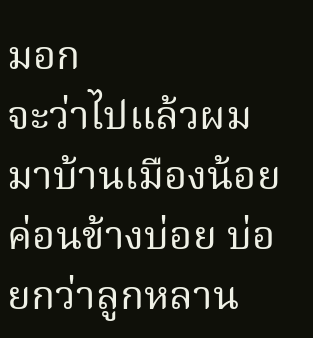มอก
จะว่าไปแล้วผมมาบ้านเมืองน้อยค่อนข้างบ่อย บ่อยกว่าลูกหลาน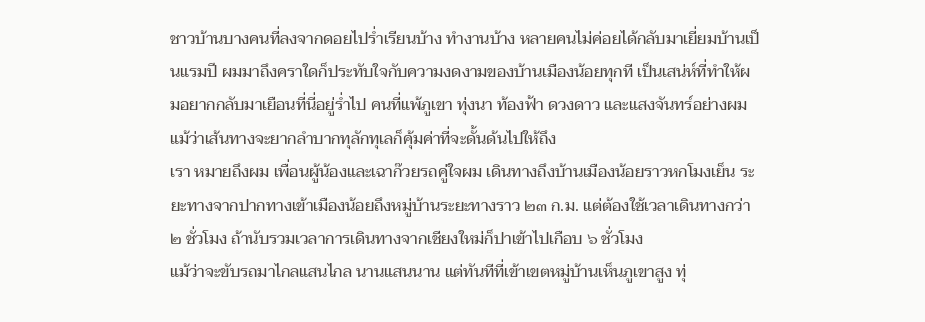ชาวบ้านบางคนที่ลงจากดอยไปร่ำเรียนบ้าง ทำงานบ้าง หลายคนไม่ค่อยได้กลับมาเยี่ยมบ้านเป็นแรมปี ผมมาถึงคราใดก็ประทับใจกับความงดงามของบ้านเมืองน้อยทุกที เป็นเสน่ห์ที่ทำให้ผมอยากกลับมาเยือนที่นี่อยู่ร่ำไป คนที่แพ้ภูเขา ทุ่งนา ท้องฟ้า ดวงดาว และแสงจันทร์อย่างผม แม้ว่าเส้นทางจะยากลำบากทุลักทุเลก็คุ้มค่าที่จะดั้นด้นไปให้ถึง
เรา หมายถึงผม เพื่อนผู้น้องและเฉาก๊วยรถคู่ใจผม เดินทางถึงบ้านเมืองน้อยราวหกโมงเย็น ระยะทางจากปากทางเข้าเมืองน้อยถึงหมู่บ้านระยะทางราว ๒๓ ก.ม. แต่ต้องใช้เวลาเดินทางกว่า ๒ ชั่วโมง ถ้านับรวมเวลาการเดินทางจากเชียงใหม่ก็ปาเข้าไปเกือบ ๖ ชั่วโมง
แม้ว่าจะขับรถมาไกลแสนไกล นานแสนนาน แต่ทันทีที่เข้าเขตหมู่บ้านเห็นภูเขาสูง ทุ่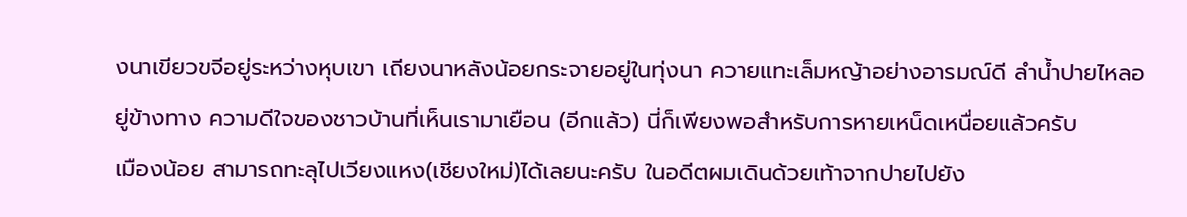งนาเขียวขจีอยู่ระหว่างหุบเขา เถียงนาหลังน้อยกระจายอยู่ในทุ่งนา ควายแทะเล็มหญ้าอย่างอารมณ์ดี ลำน้ำปายไหลอยู่ข้างทาง ความดีใจของชาวบ้านที่เห็นเรามาเยือน (อีกแล้ว) นี่ก็เพียงพอสำหรับการหายเหน็ดเหนื่อยแล้วครับ
เมืองน้อย สามารถทะลุไปเวียงแหง(เชียงใหม่)ได้เลยนะครับ ในอดีตผมเดินด้วยเท้าจากปายไปยัง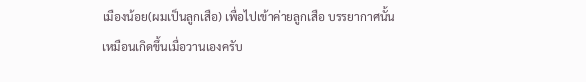เมืองน้อย(ผมเป็นลูกเสือ) เพื่อไปเข้าค่ายลูกเสือ บรรยากาศนั้นเหมือนเกิดขึ้นเมื่อวานเองครับ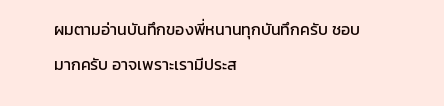ผมตามอ่านบันทึกของพี่หนานทุกบันทึกครับ ชอบมากครับ อาจเพราะเรามีประส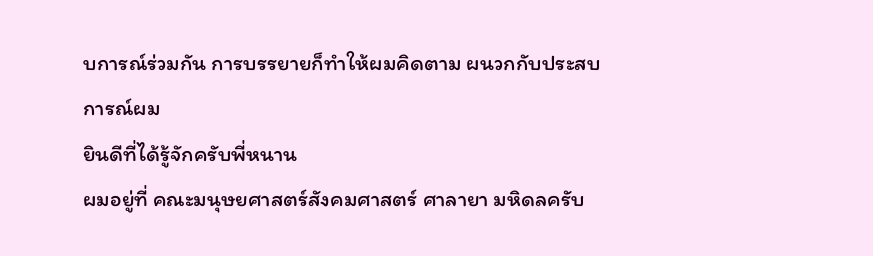บการณ์ร่วมกัน การบรรยายก็ทำให้ผมคิดตาม ผนวกกับประสบการณ์ผม
ยินดีที่ได้รู้จักครับพี่หนาน
ผมอยู่ที่ คณะมนุษยศาสตร์สังคมศาสตร์ ศาลายา มหิดลครับ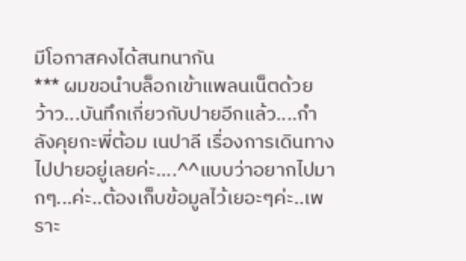มีโอกาสคงได้สนทนากัน
*** ผมขอนำบล็อกเข้าแพลนเน็ตด้วย
ว้าว...บันทึกเกี่ยวกับปายอีกแล้ว....กำลังคุยกะพี่ต้อม เนปาลี เรื่องการเดินทางไปปายอยู่เลยค่ะ....^^แบบว่าอยากไปมากๆ...ค่ะ..ต้องเก็บข้อมูลไว้เยอะๆค่ะ..เพราะ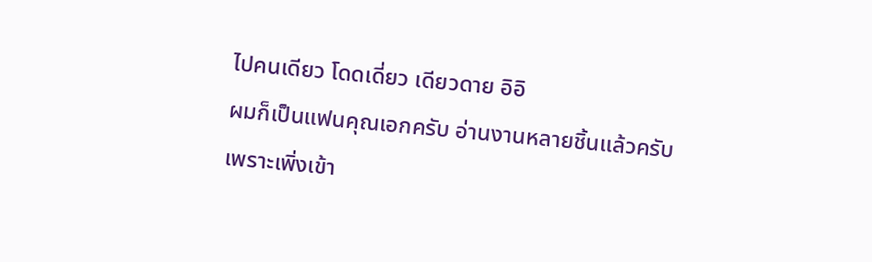ไปคนเดียว โดดเดี่ยว เดียวดาย อิอิ
ผมก็เป็นแฟนคุณเอกครับ อ่านงานหลายชิ้นแล้วครับ
เพราะเพิ่งเข้า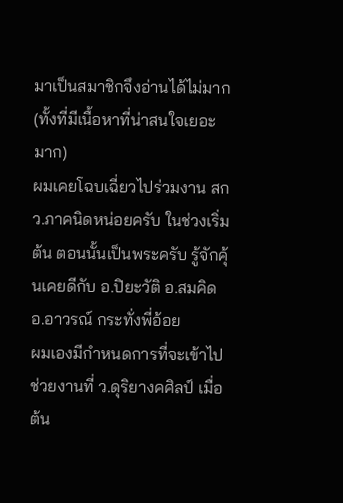มาเป็นสมาชิกจึงอ่านได้ไม่มาก (ทั้งที่มีเนื้อหาที่น่าสนใจเยอะมาก)
ผมเคยโฉบเฉี่ยวไปร่วมงาน สกว.ภาคนิดหน่อยครับ ในช่วงเริ่มต้น ตอนนั้นเป็นพระครับ รู้จักคุ้นเคยดีกับ อ.ปิยะวัติ อ.สมคิด อ.อาวรณ์ กระทั่งพี่อ้อย
ผมเองมีกำหนดการที่จะเข้าไปช่วยงานที่ ว.ดุริยางคศิลป์ เมื่อต้น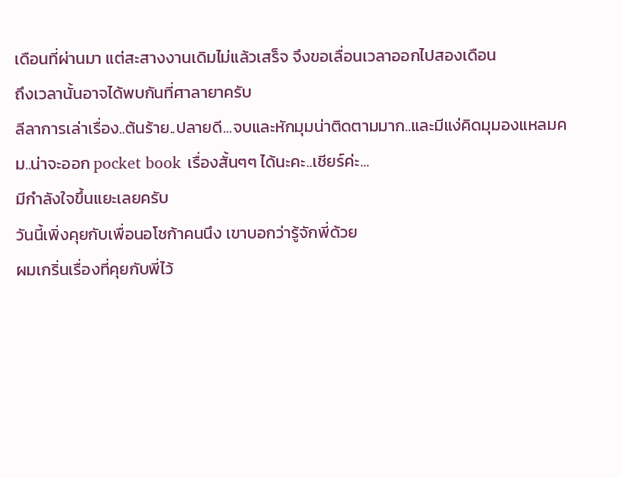เดือนที่ผ่านมา แต่สะสางงานเดิมไม่แล้วเสร็จ จึงขอเลื่อนเวลาออกไปสองเดือน
ถึงเวลานั้นอาจได้พบกันที่ศาลายาครับ
ลีลาการเล่าเรื่อง..ต้นร้าย..ปลายดี...จบและหักมุมน่าติดตามมาก..และมีแง่คิดมุมองแหลมคม..น่าจะออก pocket book เรื่องสั้นๆๆ ได้นะคะ..เชียร์ค่ะ...
มีกำลังใจขึ้นแยะเลยครับ
วันนี้เพิ่งคุยกับเพื่อนอโชก้าคนนึง เขาบอกว่ารู้จักพี่ด้วย
ผมเกริ่นเรื่องที่คุยกับพี่ไว้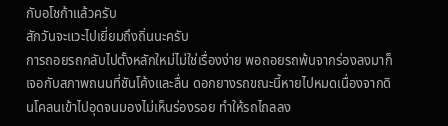กับอโชก้าแล้วครับ
สักวันจะแวะไปเยี่ยมถึงถิ่นนะครับ
การถอยรถกลับไปตั้งหลักใหม่ไม่ใช่เรื่องง่าย พอถอยรถพ้นจากร่องลงมาก็เจอกับสภาพถนนที่ชันโค้งและลื่น ดอกยางรถขณะนี้หายไปหมดเนื่องจากดินโคลนเข้าไปอุดจนมองไม่เห็นร่องรอย ทำให้รถไถลลง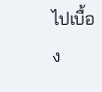ไปเบื้อง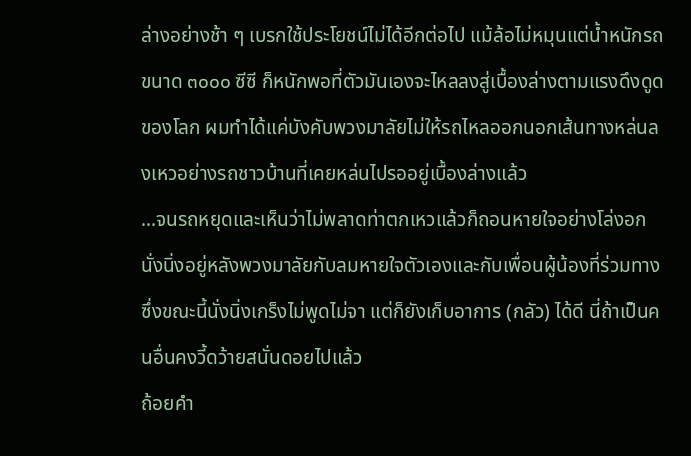ล่างอย่างช้า ๆ เบรกใช้ประโยชน์ไม่ได้อีกต่อไป แม้ล้อไม่หมุนแต่น้ำหนักรถขนาด ๓๐๐๐ ซีซี ก็หนักพอที่ตัวมันเองจะไหลลงสู่เบื้องล่างตามแรงดึงดูดของโลก ผมทำได้แค่บังคับพวงมาลัยไม่ให้รถไหลออกนอกเส้นทางหล่นลงเหวอย่างรถชาวบ้านที่เคยหล่นไปรออยู่เบื้องล่างแล้ว
...จนรถหยุดและเห็นว่าไม่พลาดท่าตกเหวแล้วก็ถอนหายใจอย่างโล่งอก นั่งนิ่งอยู่หลังพวงมาลัยกับลมหายใจตัวเองและกับเพื่อนผู้น้องที่ร่วมทางซึ่งขณะนี้นั่งนิ่งเกร็งไม่พูดไม่จา แต่ก็ยังเก็บอาการ (กลัว) ได้ดี นี่ถ้าเป็นคนอื่นคงวี้ดว้ายสนั่นดอยไปแล้ว
ถ้อยคำ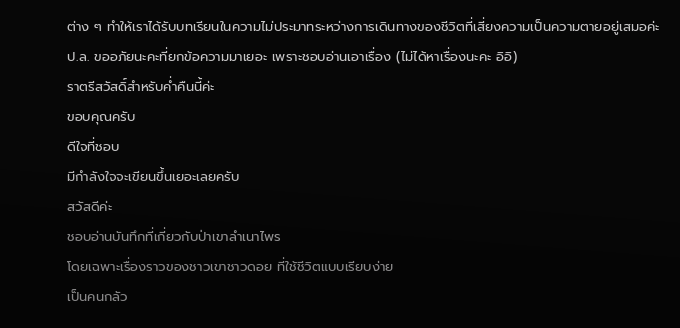ต่าง ๆ ทำให้เราได้รับบทเรียนในความไม่ประมาทระหว่างการเดินทางของชีวิตที่เสี่ยงความเป็นความตายอยู่เสมอค่ะ
ป.ล. ขออภัยนะคะที่ยกข้อความมาเยอะ เพราะชอบอ่านเอาเรื่อง (ไม่ได้หาเรื่องนะคะ อิอิ)
ราตรีสวัสดิ์สำหรับค่ำคืนนี้ค่ะ
ขอบคุณครับ
ดีใจที่ชอบ
มีกำลังใจจะเขียนขึ้นเยอะเลยครับ
สวัสดีค่ะ
ชอบอ่านบันทึกที่เกี่ยวกับป่าเขาลำเนาไพร
โดยเฉพาะเรื่องราวของชาวเขาชาวดอย ที่ใช้ชีวิตแบบเรียบง่าย
เป็นคนกลัว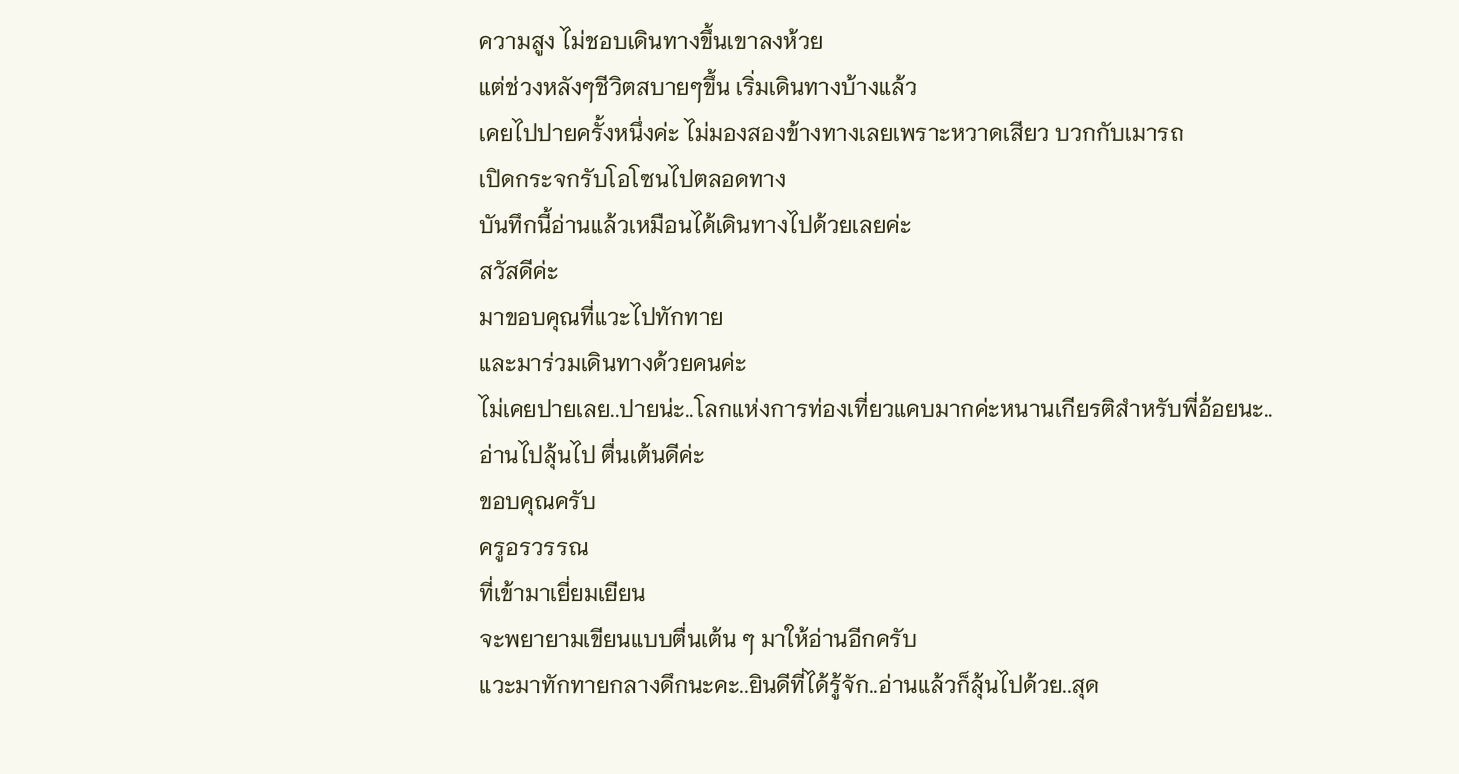ความสูง ไม่ชอบเดินทางขึ้นเขาลงห้วย
แต่ช่วงหลังๆชีวิตสบายๆขึ้น เริ่มเดินทางบ้างแล้ว
เคยไปปายครั้งหนึ่งค่ะ ไม่มองสองข้างทางเลยเพราะหวาดเสียว บวกกับเมารถ
เปิดกระจกรับโอโซนไปตลอดทาง
บันทึกนี้อ่านแล้วเหมือนได้เดินทางไปด้วยเลยค่ะ
สวัสดีค่ะ
มาขอบคุณที่แวะไปทักทาย
และมาร่วมเดินทางด้วยคนค่ะ
ไม่เคยปายเลย..ปายน่ะ..โลกแห่งการท่องเที่ยวแคบมากค่ะหนานเกียรติสำหรับพี่อ้อยนะ..
อ่านไปลุ้นไป ตื่นเต้นดีค่ะ
ขอบคุณครับ
ครูอรวรรณ
ที่เข้ามาเยี่ยมเยียน
จะพยายามเขียนแบบตื่นเต้น ๆ มาให้อ่านอีกครับ
แวะมาทักทายกลางดึกนะคะ..ยินดีที่ได้รู้จัก..อ่านแล้วก็ลุ้นไปด้วย..สุด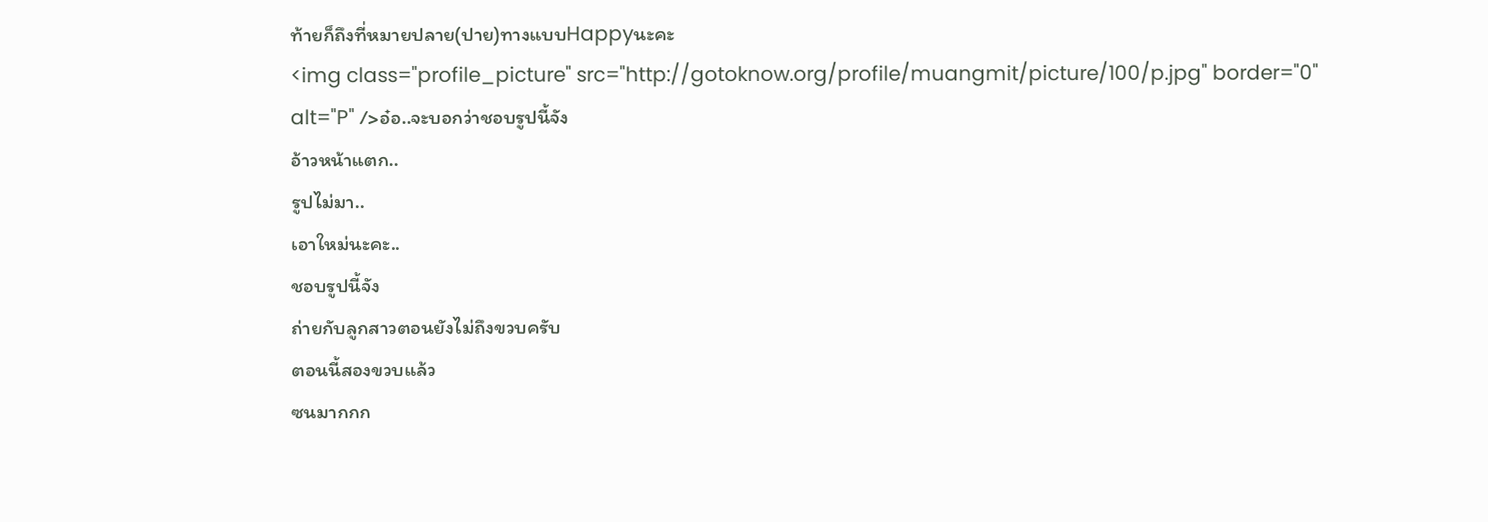ท้ายก็ถึงที่หมายปลาย(ปาย)ทางแบบHappyนะคะ
<img class="profile_picture" src="http://gotoknow.org/profile/muangmit/picture/100/p.jpg" border="0" alt="P" />อ๋อ..จะบอกว่าชอบรูปนี้จัง
อ้าวหน้าแตก..
รูปไม่มา..
เอาใหม่นะคะ..
ชอบรูปนี้จัง
ถ่ายกับลูกสาวตอนยังไม่ถึงขวบครับ
ตอนนี้สองขวบแล้ว
ซนมากกก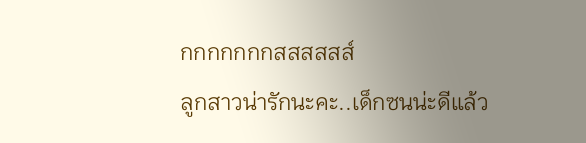กกกกกกกสสสสสส์
ลูกสาวน่ารักนะคะ..เด็กซนน่ะดีแล้ว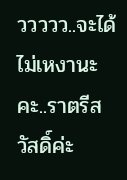ววววว..จะได้ไม่เหงานะคะ..ราตรีสวัสดิ์ค่ะ